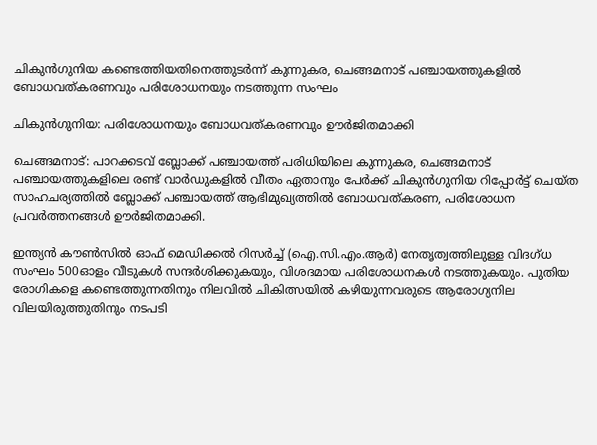ചികുൻഗുനിയ കണ്ടെത്തിയതിനെത്തുടർന്ന് കുന്നുകര, ചെങ്ങമനാട് പഞ്ചായത്തുകളിൽ ബോധവത്കരണവും പരിശോധനയും നടത്തുന്ന സംഘം

ചികുൻഗുനിയ: പരിശോധനയും ബോധവത്കരണവും ഊർജിതമാക്കി

ചെങ്ങമനാട്: പാറക്കടവ് ബ്ലോക്ക് പഞ്ചായത്ത് പരിധിയിലെ കുന്നുകര, ചെങ്ങമനാട് പഞ്ചായത്തുകളിലെ രണ്ട് വാർഡുകളിൽ വീതം ഏതാനും പേർക്ക് ചികുൻഗുനിയ റിപ്പോർട്ട് ചെയ്ത സാഹചര്യത്തിൽ ബ്ലോക്ക് പഞ്ചായത്ത് ആഭിമുഖ്യത്തിൽ ബോധവത്കരണ, പരിശോധന പ്രവർത്തനങ്ങൾ ഊർജിതമാക്കി.

ഇന്ത്യൻ കൗൺസിൽ ഓഫ് മെഡിക്കൽ റിസർച്ച് (ഐ.സി.എം.ആർ) നേതൃത്വത്തിലുള്ള വിദഗ്ധ സംഘം 500ഓളം വീടുകൾ സന്ദർശിക്കുകയും, വിശദമായ പരിശോധനകൾ നടത്തുകയും. പുതിയ രോഗികളെ കണ്ടെത്തുന്നതിനും നിലവിൽ ചികിത്സയിൽ കഴിയുന്നവരുടെ ആരോഗ്യനില വിലയിരുത്തുതിനും നടപടി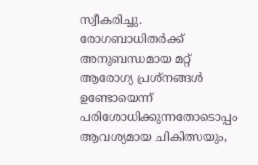സ്വീകരിച്ചു. രോഗബാധിതർക്ക് അനുബന്ധമായ മറ്റ് ആരോഗ്യ പ്രശ്നങ്ങൾ ഉണ്ടോയെന്ന് പരിശോധിക്കുന്നതോടൊപ്പം ആവശ്യമായ ചികിത്സയും,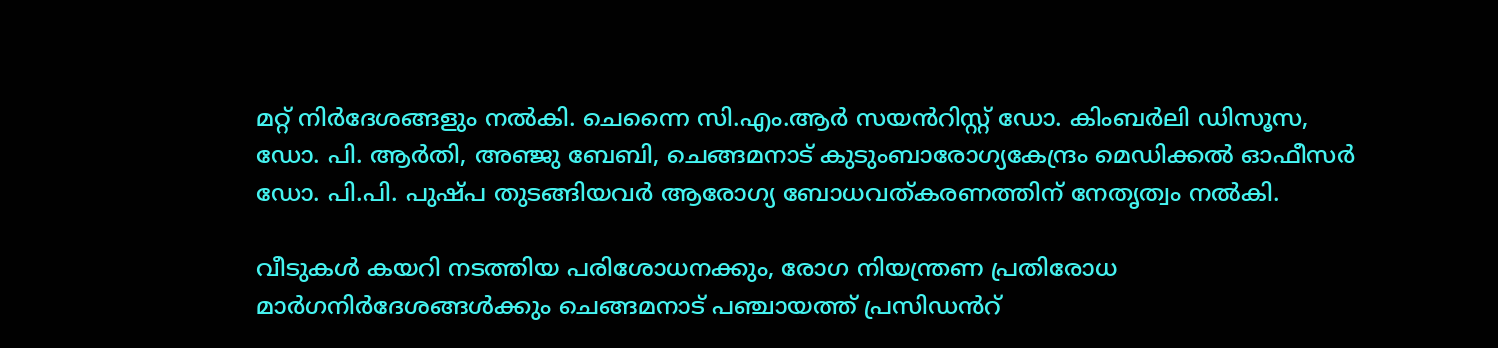മറ്റ് നിർദേശങ്ങളും നൽകി. ചെന്നൈ സി.എം.ആർ സയൻറിസ്റ്റ് ഡോ. കിംബർലി ഡിസൂസ, ഡോ. പി. ആർതി, അഞ്ജു ബേബി, ചെങ്ങമനാട് കുടുംബാരോഗ്യകേന്ദ്രം മെഡിക്കൽ ഓഫീസർ ഡോ. പി.പി. പുഷ്പ തുടങ്ങിയവർ ആരോഗ്യ ബോധവത്കരണത്തിന് നേതൃത്വം നൽകി.

വീടുകൾ കയറി നടത്തിയ പരിശോധനക്കും, രോഗ നിയന്ത്രണ പ്രതിരോധ മാർഗനിർദേശങ്ങൾക്കും ചെങ്ങമനാട് പഞ്ചായത്ത് പ്രസിഡൻറ്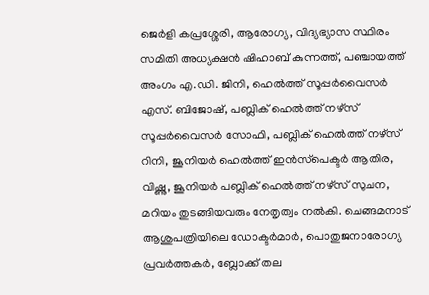ജെർളി കപ്രശ്ശേരി, ആരോഗ്യ, വിദ്യഭ്യാസ സ്ഥിരം സമിതി അധ്യക്ഷൻ ഷിഹാബ് കുന്നത്ത്, പഞ്ചായത്ത് അംഗം എ.ഡി. ജിനി, ഹെൽത്ത് സൂപ്പർവൈസർ എസ്. ബിജോഷ്, പബ്ലിക് ഹെൽത്ത്‌ നഴ്സ് സൂപ്പർവൈസർ സോഫി, പബ്ലിക് ഹെൽത്ത്‌ നഴ്സ് റിനി, ജൂനിയർ ഹെൽത്ത്‌ ഇൻസ്‌പെക്ടർ ആതിര, വിഷ്ണു, ജൂനിയർ പബ്ലിക് ഹെൽത്ത്‌ നഴ്സ് സുചന, മറിയം തുടങ്ങിയവരും നേതൃത്വം നൽകി. ചെങ്ങമനാട് ആശുപത്രിയിലെ ഡോക്ടർമാർ, പൊതുജനാരോഗ്യ പ്രവർത്തകർ, ബ്ലോക്ക് തല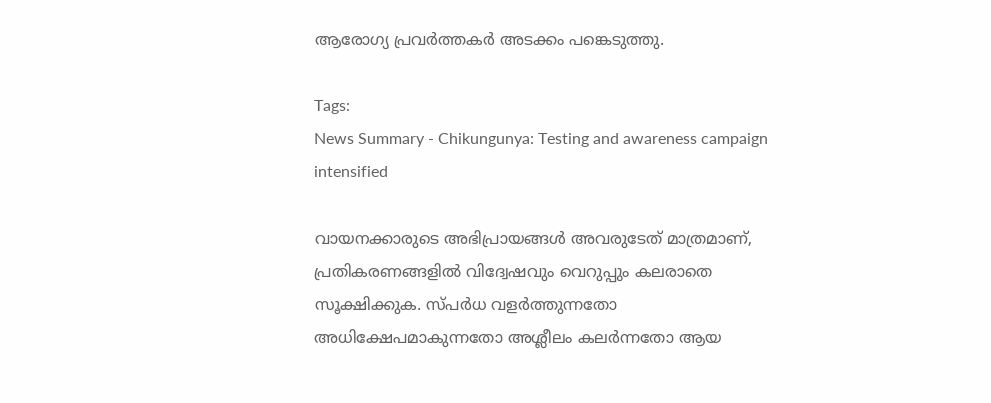ആരോഗ്യ പ്രവർത്തകർ അടക്കം പങ്കെടുത്തു.

Tags:
News Summary - Chikungunya: Testing and awareness campaign intensified

വായനക്കാരുടെ അഭിപ്രായങ്ങള്‍ അവരുടേത് മാത്രമാണ്, പ്രതികരണങ്ങളിൽ വിദ്വേഷവും വെറുപ്പും കലരാതെ സൂക്ഷിക്കുക. സ്പർധ വളർത്തുന്നതോ അധിക്ഷേപമാകുന്നതോ അശ്ലീലം കലർന്നതോ ആയ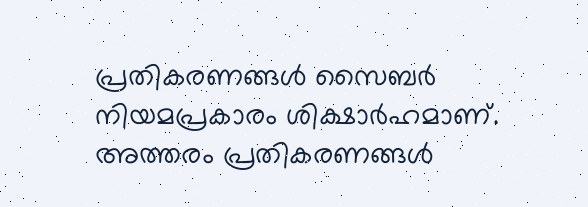പ്രതികരണങ്ങൾ സൈബർ നിയമപ്രകാരം ശിക്ഷാർഹമാണ്. അത്തരം പ്രതികരണങ്ങൾ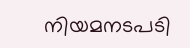നിയമനടപടി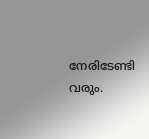നേരിടേണ്ടി വരും.